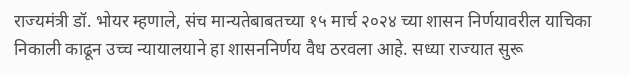राज्यमंत्री डॉ. भोयर म्हणाले, संच मान्यतेबाबतच्या १५ मार्च २०२४ च्या शासन निर्णयावरील याचिका निकाली काढून उच्च न्यायालयाने हा शासननिर्णय वैध ठरवला आहे. सध्या राज्यात सुरू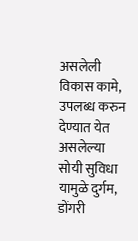असलेली विकास कामे, उपलब्ध करुन देण्यात येत असलेल्या सोयी सुविधा यामुळे दुर्गम, डोंगरी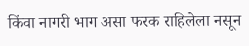किंवा नागरी भाग असा फरक राहिलेला नसून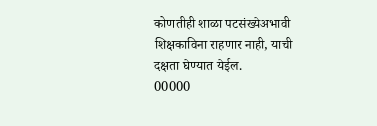कोणतीही शाळा पटसंख्येअभावी शिक्षकाविना राहणार नाही, याची दक्षता घेण्यात येईल.
00000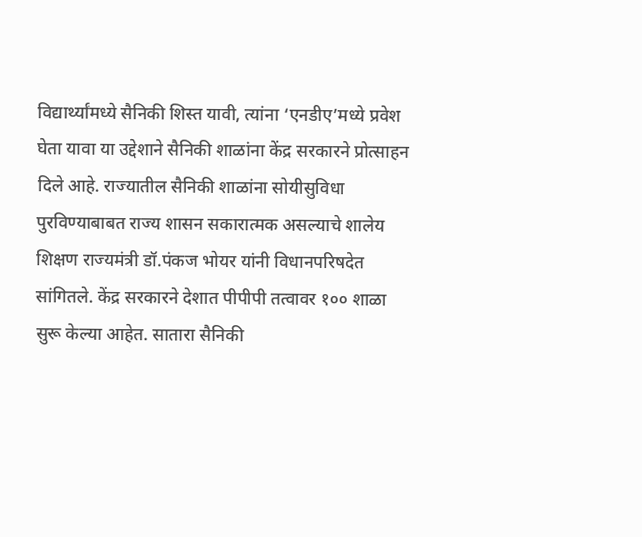विद्यार्थ्यांमध्ये सैनिकी शिस्त यावी, त्यांना ‘एनडीए’मध्ये प्रवेश घेता यावा या उद्देशाने सैनिकी शाळांना केंद्र सरकारने प्रोत्साहन दिले आहे. राज्यातील सैनिकी शाळांना सोयीसुविधा पुरविण्याबाबत राज्य शासन सकारात्मक असल्याचे शालेय शिक्षण राज्यमंत्री डॉ.पंकज भोयर यांनी विधानपरिषदेत सांगितले. केंद्र सरकारने देशात पीपीपी तत्वावर १०० शाळा सुरू केल्या आहेत. सातारा सैनिकी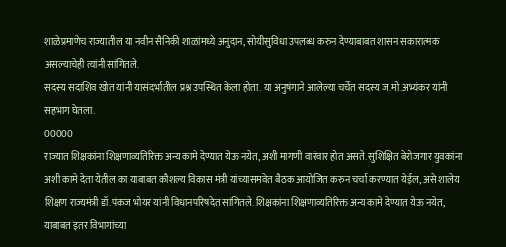शाळेप्रमाणेच राज्यातील या नवीन सैनिकी शाळांमध्ये अनुदान, सोयीसुविधा उपलब्ध करुन देण्याबाबत शासन सकारात्मक असल्याचेही त्यांनी सांगितले.
सदस्य सदाशिव खोत यांनी यासंदर्भातील प्रश्न उपस्थित केला होता. या अनुषंगाने आलेल्या चर्चेत सदस्य ज.मो.अभ्यंकर यांनी सहभाग घेतला.
00000
राज्यात शिक्षकांना शिक्षणाव्यतिरिक्त अन्य कामे देण्यात येऊ नयेत, अशी मागणी वारंवार होत असते. सुशिक्षित बेरोजगार युवकांना अशी कामे देता येतील का याबाबत कौशल्य विकास मंत्री यांच्यासमवेत बैठक आयोजित करुन चर्चा करण्यात येईल, असे शालेय शिक्षण राज्यमंत्री डॉ.पंकज भोयर यांनी विधानपरिषदेत सांगितले. शिक्षकांना शिक्षणाव्यतिरिक्त अन्य कामे देण्यात येऊ नयेत, याबाबत इतर विभागांच्या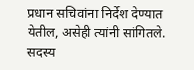प्रधान सचिवांना निर्देश देण्यात येतील, असेही त्यांनी सांगितले.
सदस्य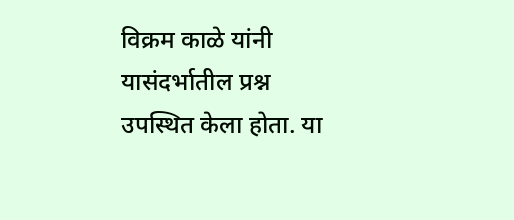विक्रम काळे यांनी यासंदर्भातील प्रश्न उपस्थित केला होता. या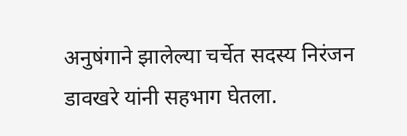अनुषंगाने झालेल्या चर्चेत सदस्य निरंजन डावखरे यांनी सहभाग घेतला.